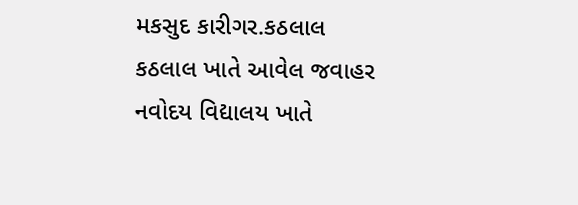મકસુદ કારીગર.કઠલાલ
કઠલાલ ખાતે આવેલ જવાહર નવોદય વિદ્યાલય ખાતે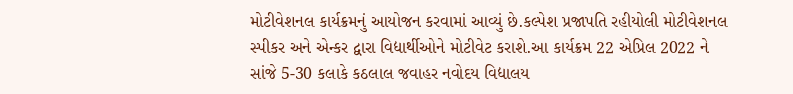મોટીવેશનલ કાર્યક્રમનું આયોજન કરવામાં આવ્યું છે.કલ્પેશ પ્રજાપતિ રહીયોલી મોટીવેશનલ સ્પીકર અને એન્કર દ્વારા વિદ્યાર્થીઓને મોટીવેટ કરાશે.આ કાર્યક્રમ 22 એપ્રિલ 2022 ને સાંજે 5-30 કલાકે કઠલાલ જવાહર નવોદય વિદ્યાલય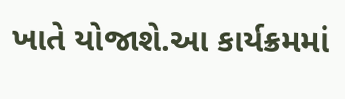ખાતે યોજાશે.આ કાર્યક્રમમાં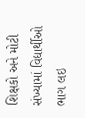શિક્ષકો અને મોટી સંખ્યામાં વિદ્યાર્થીઓ ભાગ લઇ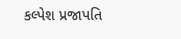કલ્પેશ પ્રજાપતિ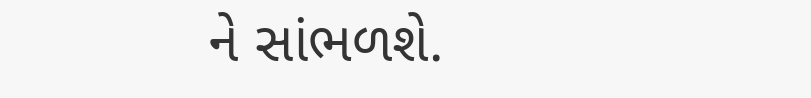ને સાંભળશે.